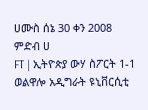ሀሙስ ሰኔ 30 ቀን 2008
ምድብ ሀ
FT | ኢትዮጵያ ውሃ ስፖርት 1-1 ወልዋሎ አዲግራት ዩኒቨርሲቲ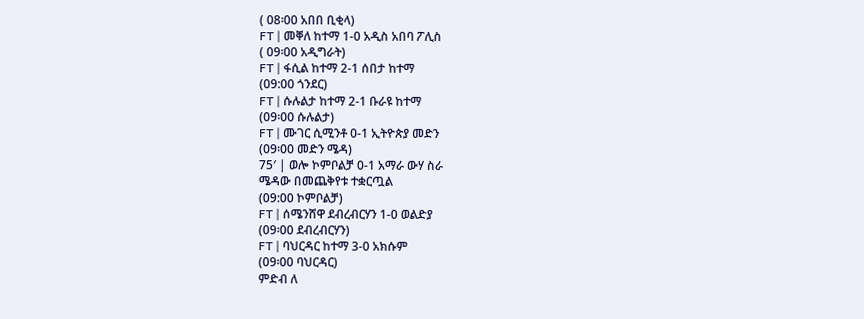( 08፡00 አበበ ቢቂላ)
FT | መቐለ ከተማ 1-0 አዲስ አበባ ፖሊስ
( 09፡00 አዲግራት)
FT | ፋሲል ከተማ 2-1 ሰበታ ከተማ
(09:00 ጎንደር)
FT | ሱሉልታ ከተማ 2-1 ቡራዩ ከተማ
(09፡00 ሱሉልታ)
FT | ሙገር ሲሚንቶ 0-1 ኢትዮጵያ መድን
(09፡00 መድን ሜዳ)
75′ | ወሎ ኮምቦልቻ 0-1 አማራ ውሃ ስራ
ሜዳው በመጨቅየቱ ተቋርጧል
(09:00 ኮምቦልቻ)
FT | ሰሜንሸዋ ደብረብርሃን 1-0 ወልድያ
(09፡00 ደብረብርሃን)
FT | ባህርዳር ከተማ 3-0 አክሱም
(09፡00 ባህርዳር)
ምድብ ለ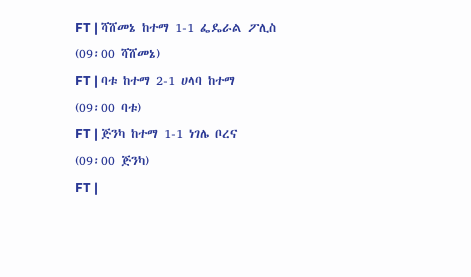FT | ሻሸመኔ ከተማ 1-1 ፌዴራል ፖሊስ
(09፡00 ሻሸመኔ)
FT | ባቱ ከተማ 2-1 ሀላባ ከተማ
(09፡00 ባቱ)
FT | ጅንካ ከተማ 1-1 ነገሌ ቦረና
(09፡00 ጅንካ)
FT |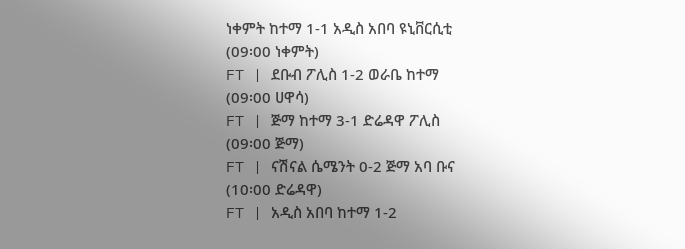ነቀምት ከተማ 1-1 አዲስ አበባ ዩኒቨርሲቲ
(09፡00 ነቀምት)
FT | ደቡብ ፖሊስ 1-2 ወራቤ ከተማ
(09፡00 ሀዋሳ)
FT | ጅማ ከተማ 3-1 ድሬዳዋ ፖሊስ
(09፡00 ጅማ)
FT | ናሽናል ሴሜንት 0-2 ጅማ አባ ቡና
(10፡00 ድሬዳዋ)
FT | አዲስ አበባ ከተማ 1-2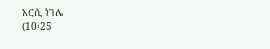አርሲ ነገሌ
(10፡25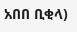አበበ ቢቂላ)